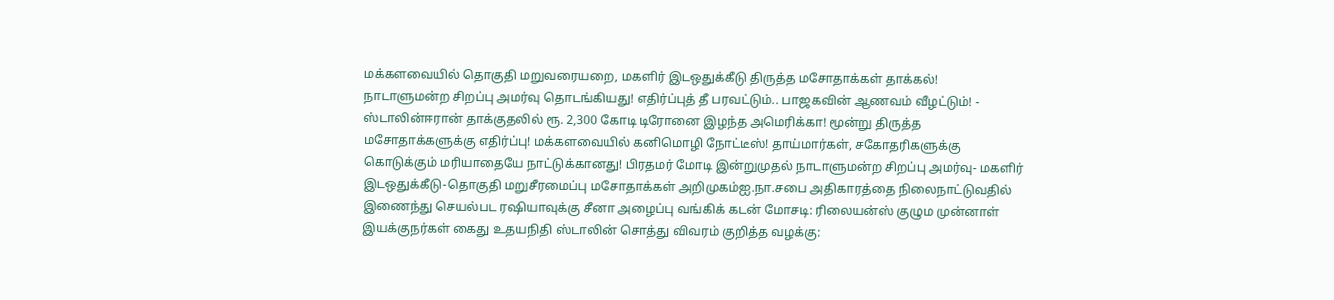மக்களவையில் தொகுதி மறுவரையறை, மகளிர் இடஒதுக்கீடு திருத்த மசோதாக்கள் தாக்கல்! நாடாளுமன்ற சிறப்பு அமர்வு தொடங்கியது! எதிர்ப்புத் தீ பரவட்டும்.. பாஜகவின் ஆணவம் வீழட்டும்! - ஸ்டாலின்ஈரான் தாக்குதலில் ரூ. 2,300 கோடி டிரோனை இழந்த அமெரிக்கா! மூன்று திருத்த மசோதாக்களுக்கு எதிர்ப்பு! மக்களவையில் கனிமொழி நோட்டீஸ்! தாய்மார்கள், சகோதரிகளுக்கு கொடுக்கும் மரியாதையே நாட்டுக்கானது! பிரதமர் மோடி இன்றுமுதல் நாடாளுமன்ற சிறப்பு அமர்வு- மகளிர் இடஒதுக்கீடு-தொகுதி மறுசீரமைப்பு மசோதாக்கள் அறிமுகம்ஐ.நா.சபை அதிகாரத்தை நிலைநாட்டுவதில் இணைந்து செயல்பட ரஷியாவுக்கு சீனா அழைப்பு வங்கிக் கடன் மோசடி: ரிலையன்ஸ் குழும முன்னாள் இயக்குநர்கள் கைது உதயநிதி ஸ்டாலின் சொத்து விவரம் குறித்த வழக்கு: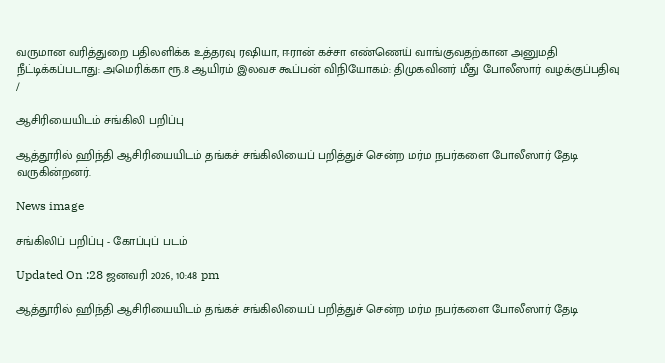வருமான வரித்துறை பதிலளிக்க உத்தரவு ரஷியா, ஈரான் கச்சா எண்ணெய் வாங்குவதற்கான அனுமதி நீட்டிக்கப்படாது: அமெரிக்கா ரூ.8 ஆயிரம் இலவச கூப்பன் விநியோகம்: திமுகவினர் மீது போலீஸார் வழக்குப்பதிவு
/

ஆசிரியையிடம் சங்கிலி பறிப்பு

ஆத்தூரில் ஹிந்தி ஆசிரியையிடம் தங்கச் சங்கிலியைப் பறித்துச் சென்ற மர்ம நபர்களை போலீஸார் தேடி வருகின்றனர்.

News image

சங்கிலிப் பறிப்பு - கோப்புப் படம்

Updated On :28 ஜனவரி 2026, 10:48 pm

ஆத்தூரில் ஹிந்தி ஆசிரியையிடம் தங்கச் சங்கிலியைப் பறித்துச் சென்ற மர்ம நபர்களை போலீஸார் தேடி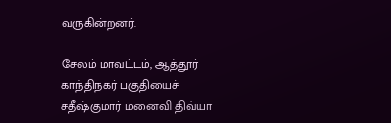வருகின்றனர்.

சேலம் மாவட்டம், ஆத்தூர் காந்திநகர் பகுதியைச் சதீஷ்குமார் மனைவி திவ்யா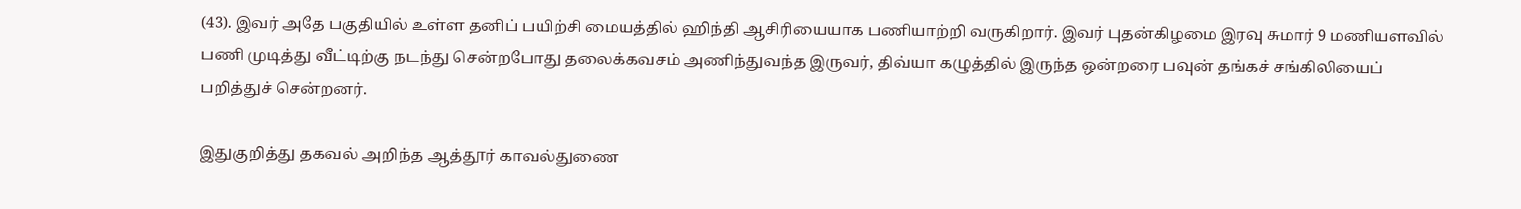(43). இவர் அதே பகுதியில் உள்ள தனிப் பயிற்சி மையத்தில் ஹிந்தி ஆசிரியையாக பணியாற்றி வருகிறார். இவர் புதன்கிழமை இரவு சுமார் 9 மணியளவில் பணி முடித்து வீட்டிற்கு நடந்து சென்றபோது தலைக்கவசம் அணிந்துவந்த இருவர், திவ்யா கழுத்தில் இருந்த ஒன்றரை பவுன் தங்கச் சங்கிலியைப் பறித்துச் சென்றனர்.

இதுகுறித்து தகவல் அறிந்த ஆத்தூர் காவல்துணை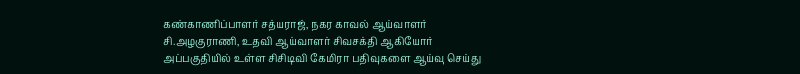கண்காணிப்பாளர் சத்யராஜ், நகர காவல் ஆய்வாளர் சி.அழகுராணி, உதவி ஆய்வாளர் சிவசக்தி ஆகியோர் அப்பகுதியில் உள்ள சிசிடிவி கேமிரா பதிவுகளை ஆய்வு செய்து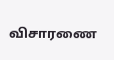விசாரணை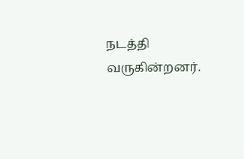நடத்தி வருகின்றனர்.